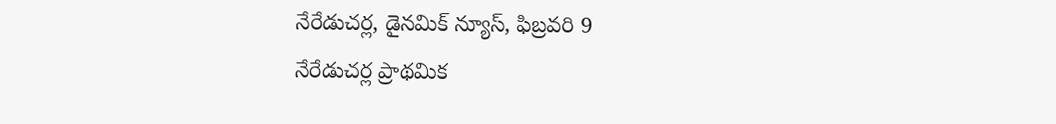నేరేడుచర్ల, డైనమిక్ న్యూస్, ఫిబ్రవరి 9
నేరేడుచర్ల ప్రాథమిక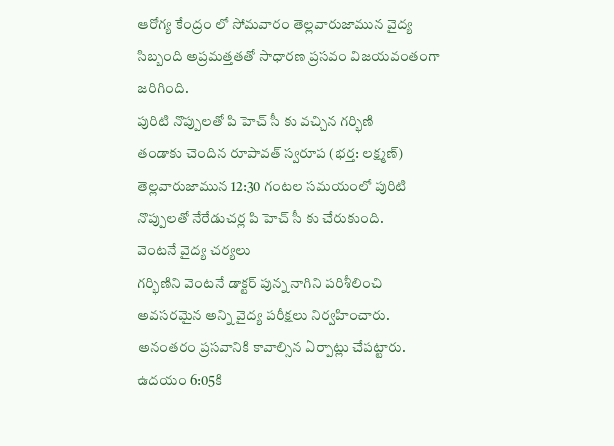ఆరోగ్య కేంద్రం లో సోమవారం తెల్లవారుజామున వైద్య సిబ్బంది అప్రమత్తతతో సాధారణ ప్రసవం విజయవంతంగా జరిగింది.
పురిటి నొప్పులతో పి హెచ్ సీ కు వచ్చిన గర్భిణి
తండాకు చెందిన రూపావత్ స్వరూప (భర్త: లక్ష్మణ్) తెల్లవారుజామున 12:30 గంటల సమయంలో పురిటి నొప్పులతో నేరేడుచర్ల పి హెచ్ సీ కు చేరుకుంది.
వెంటనే వైద్య చర్యలు
గర్భిణిని వెంటనే డాక్టర్ పున్న నాగిని పరిశీలించి అవసరమైన అన్ని వైద్య పరీక్షలు నిర్వహించారు. అనంతరం ప్రసవానికి కావాల్సిన ఏర్పాట్లు చేపట్టారు.
ఉదయం 6:05కి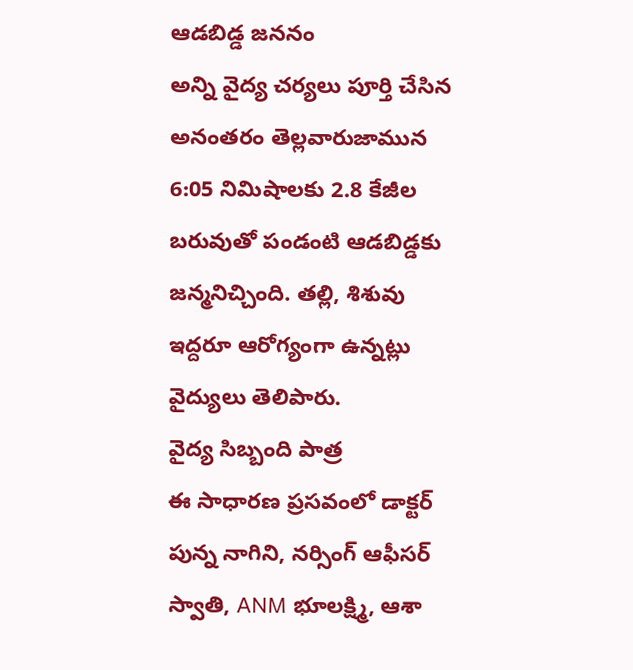ఆడబిడ్డ జననం
అన్ని వైద్య చర్యలు పూర్తి చేసిన అనంతరం తెల్లవారుజామున 6:05 నిమిషాలకు 2.8 కేజీల బరువుతో పండంటి ఆడబిడ్డకు జన్మనిచ్చింది. తల్లి, శిశువు ఇద్దరూ ఆరోగ్యంగా ఉన్నట్లు వైద్యులు తెలిపారు.
వైద్య సిబ్బంది పాత్ర
ఈ సాధారణ ప్రసవంలో డాక్టర్ పున్న నాగిని, నర్సింగ్ ఆఫీసర్ స్వాతి, ANM భూలక్ష్మి, ఆశా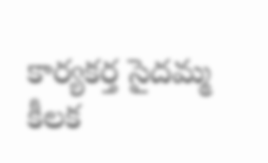కార్యకర్త సైదమ్మ కీలక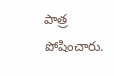పాత్ర పోషించారు.